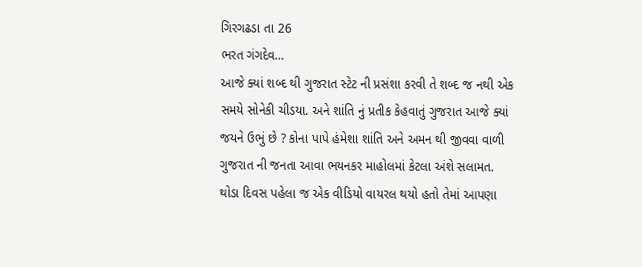ગિરગઢડા તા 26
ભરત ગંગદેવ…
આજે ક્યાં શબ્દ થી ગુજરાત સ્ટેટ ની પ્રસંશા કરવી તે શબ્દ જ નથી એક સમયે સોનેકી ચીડયા. અને શાંતિ નું પ્રતીક કેહવાતું ગુજરાત આજે ક્યાં જયને ઉભું છે ? કોના પાપે હંમેશા શાંતિ અને અમન થી જીવવા વાળી ગુજરાત ની જનતા આવા ભયનકર માહોલમાં કેટલા અંશે સલામત. થોડા દિવસ પહેલા જ એક વીડિયો વાયરલ થયો હતો તેમાં આપણા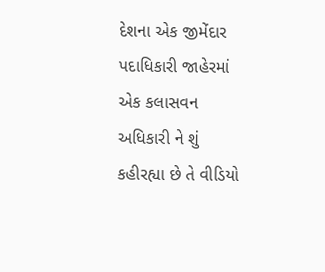દેશના એક જીમેંદાર પદાધિકારી જાહેરમાં એક કલાસવન અધિકારી ને શું કહીરહ્યા છે તે વીડિયો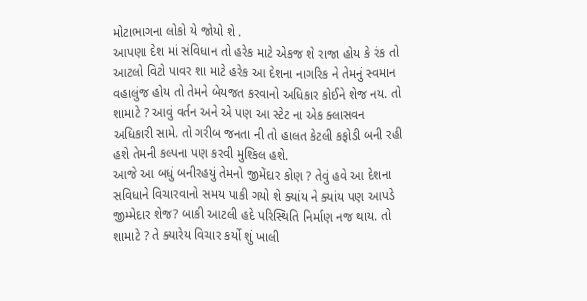મોટાભાગના લોકો યે જોયો શે .
આપણા દેશ માં સંવિધાન તો હરેક માટે એકજ શે રાજા હોય કે રંક તો આટલો વિટો પાવર શા માટે હરેક આ દેશના નાગરિક ને તેમનું સ્વમાન વહાલુંજ હોય તો તેમને બેયજત કરવાનો અધિકાર કોઈને શેજ નય. તો શામાટે ? આવું વર્તન અને એ પણ આ સ્ટેટ ના એક ક્લાસવન અધિકારી સામે. તો ગરીબ જનતા ની તો હાલત કેટલી કફોડી બની રહી હશે તેમની કલ્પના પણ કરવી મુશ્કિલ હશે.
આજે આ બધું બનીરહયું તેમનો જીમેંદાર કોણ ? તેવું હવે આ દેશના સવિધાને વિચારવાનો સમય પાકી ગયો શે ક્યાંય ને ક્યાંય પણ આપડે જીમ્મેદાર શેજ? બાકી આટલી હદે પરિસ્થિતિ નિર્માણ નજ થાય. તો શામાટે ? તે ક્યારેય વિચાર કર્યો શું ખાલી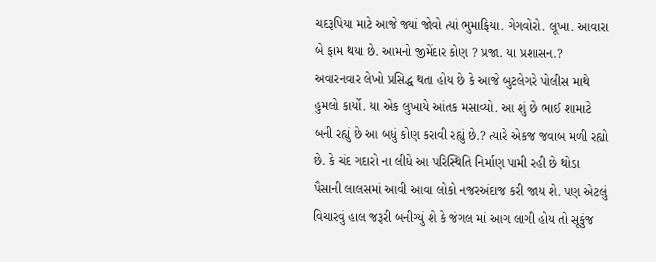ચદરૂપિયા માટે આજે જ્યાં જોવો ત્યાં ભુમાફિયા. ગેગવોરો. લૂખા. આવારા બે ફામ થયા છે. આમનો જીમેંદાર કોણ ? પ્રજા. યા પ્રશાસન.? અવારનવાર લેખો પ્રસિદ્ધ થતા હોય છે કે આજે બુટલેગરે પોલીસ માથે હુમલો કાર્યો. યા એક લુખાયે આંતક મસાવ્યો. આ શું છે ભાઈ શામાટે બની રહ્યું છે આ બધું કોણ કરાવી રહ્યું છે.? ત્યારે એકજ જવાબ મળી રહ્યો છે. કે ચંદ ગદારો ના લીધે આ પરિસ્થિતિ નિર્માણ પામી રહી છે થોડા પૈસાની લાલસમાં આવી આવા લોકો નજરઅંદાજ કરી જાય શે. પણ એટલું વિચારવું હાલ જરૂરી બનીગ્યું શે કે જંગલ માં આગ લાગી હોય તો સૂકુંજ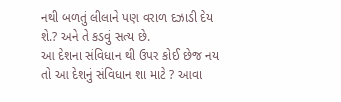નથી બળતું લીલાને પણ વરાળ દઝાડી દેય શે.? અને તે કડવું સત્ય છે.
આ દેશના સંવિધાન થી ઉપર કોઈ છેજ નય તો આ દેશનું સંવિધાન શા માટે ? આવા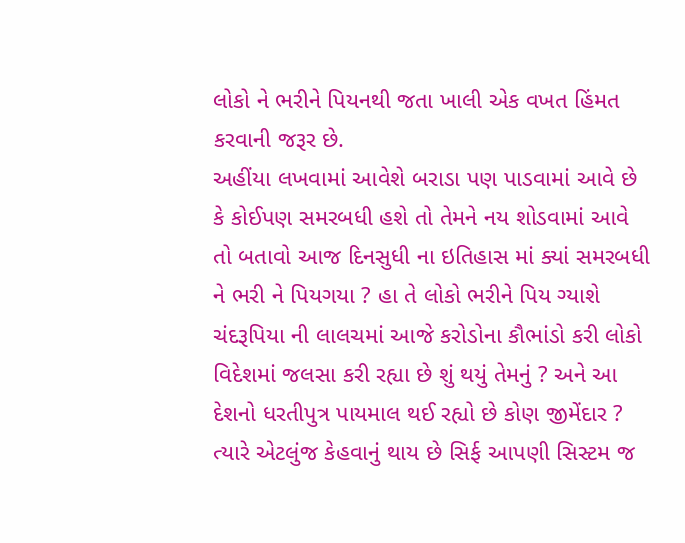લોકો ને ભરીને પિયનથી જતા ખાલી એક વખત હિંમત કરવાની જરૂર છે.
અહીંયા લખવામાં આવેશે બરાડા પણ પાડવામાં આવે છે કે કોઈપણ સમરબધી હશે તો તેમને નય શોડવામાં આવે તો બતાવો આજ દિનસુધી ના ઇતિહાસ માં ક્યાં સમરબધી ને ભરી ને પિયગયા ? હા તે લોકો ભરીને પિય ગ્યાશે ચંદરૂપિયા ની લાલચમાં આજે કરોડોના કૌભાંડો કરી લોકો વિદેશમાં જલસા કરી રહ્યા છે શું થયું તેમનું ? અને આ દેશનો ધરતીપુત્ર પાયમાલ થઈ રહ્યો છે કોણ જીમેંદાર ? ત્યારે એટલુંજ કેહવાનું થાય છે સિર્ફ આપણી સિસ્ટમ જ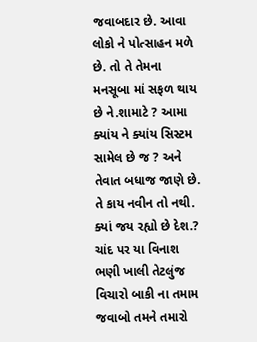જવાબદાર છે. આવા લોકો ને પોત્સાહન મળે છે. તો તે તેમના મનસૂબા માં સફળ થાય છે ને.શામાટે ? આમા ક્યાંય ને ક્યાંય સિસ્ટમ સામેલ છે જ ? અને તેવાત બધાજ જાણે છે. તે કાય નવીન તો નથી.
ક્યાં જય રહ્યો છે દેશ.? ચાંદ પર યા વિનાશ ભણી ખાલી તેટલુંજ વિચારો બાકી ના તમામ જવાબો તમને તમારો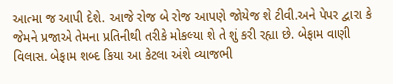આત્મા જ આપી દેશે. આજે રોજ બે રોજ આપણે જોયેજ શે ટીવી.અને પેપર દ્વારા કે જેમને પ્રજાએ તેમના પ્રતિનીથી તરીકે મોકલ્યા શે તે શું કરી રહ્યા છે. બેફામ વાણી વિલાસ. બેફામ શબ્દ કિયા આ કેટલા અંશે વ્યાજભી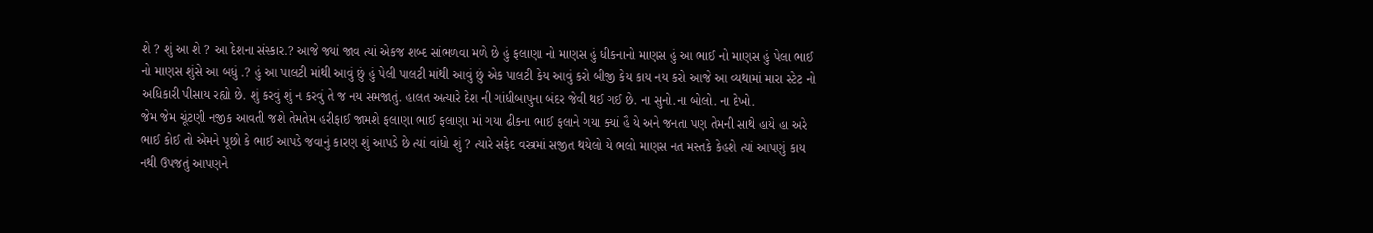શે ? શું આ શે ? આ દેશના સંસ્કાર.? આજે જ્યાં જાવ ત્યાં એકજ શબ્દ સાંભળવા મળે છે હું ફલાણા નો માણસ હું ધીકનાનો માણસ હું આ ભાઈ નો માણસ હું પેલા ભાઈ નો માણસ શુંસે આ બધું .? હું આ પાલટી માંથી આવું છું હું પેલી પાલટી માંથી આવું છું એક પાલટી કેય આવું કરો બીજી કેય કાય નય કરો આજે આ વ્યથામાં મારા સ્ટેટ નો અધિકારી પીસાય રહ્યો છે. શું કરવું શું ન કરવું તે જ નય સમજાતું. હાલત અત્યારે દેશ ની ગાંધીબાપુના બંદર જેવી થઈ ગઈ છે. ના સુનો.ના બોલો. ના દેખો.
જેમ જેમ ચૂંટણી નજીક આવતી જશે તેમતેમ હરીફાઈ જામશે ફલાણા ભાઈ ફલાણા માં ગયા ઢીકના ભાઈ ફલાને ગયા ક્યાં હૈ યે અને જનતા પણ તેમની સાથે હાયે હા અરે ભાઈ કોઈ તો એમને પૂછો કે ભાઈ આપડે જવાનું કારણ શું આપડે છે ત્યાં વાંધો શું ? ત્યારે સફેદ વસ્ત્રમાં સજીત થયેલો યે ભલો માણસ નત મસ્તકે કેહશે ત્યાં આપણું કાય નથી ઉપજતું આપણને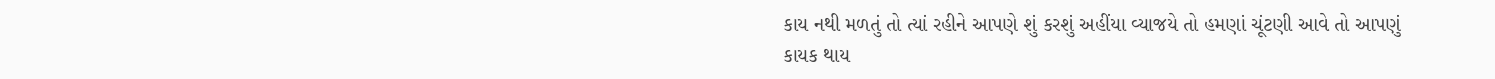કાય નથી મળતું તો ત્યાં રહીને આપણે શું કરશું અહીંયા વ્યાજયે તો હમણાં ચૂંટણી આવે તો આપણું કાયક થાય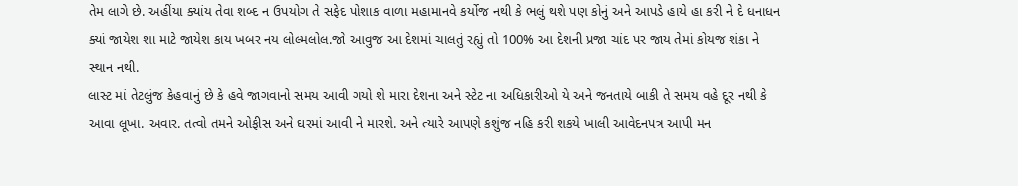તેમ લાગે છે. અહીંયા ક્યાંય તેવા શબ્દ ન ઉપયોગ તે સફેદ પોશાક વાળા મહામાનવે કર્યોજ નથી કે ભલું થશે પણ કોનું અને આપડે હાયે હા કરી ને દે ધનાધન ક્યાં જાયેશ શા માટે જાયેશ કાય ખબર નય લોલ્મલોલ.જો આવુજ આ દેશમાં ચાલતું રહ્યું તો 100% આ દેશની પ્રજા ચાંદ પર જાય તેમાં કોયજ શંકા ને સ્થાન નથી.
લાસ્ટ માં તેટલુંજ કેહવાનું છે કે હવે જાગવાનો સમય આવી ગયો શે મારા દેશના અને સ્ટેટ ના અધિકારીઓ યે અને જનતાયે બાકી તે સમય વહે દૂર નથી કે આવા લૂખા. અવાર. તત્વો તમને ઓફીસ અને ઘરમાં આવી ને મારશે. અને ત્યારે આપણે કશુંજ નહિ કરી શકયે ખાલી આવેદનપત્ર આપી મન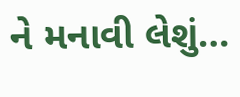ને મનાવી લેશું…